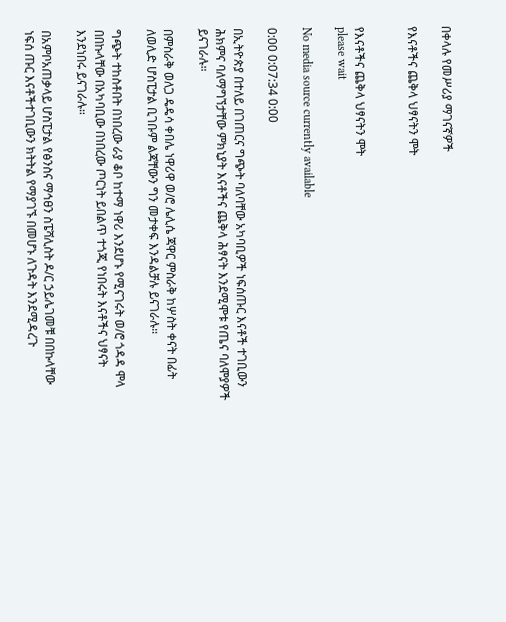በቀላሉ የመሥሪያ ማገናኛዎች

የእናቶችና ጨቅላ ህፃናትን ሞት


የእናቶችና ጨቅላ ህፃናትን ሞት
please wait

No media source currently available

0:00 0:07:34 0:00

በኢትዮጵያ በተለይ በገጠርና ግጭት ባለባቸው አካባቢዎች ነፍሰጡር እናቶች ተገቢውን ሕክምና ባለማግኘታቸው ምክኒያት እናቶችና ጨቅላ ሕፃናት እንደሚሞቱ የጤና ባለሞያዎች ይናገራሉ።

በምስራቅ ወለጋ ዴዴሳ ቀበሌ ነዋሪዋ ወ/ሮ ሌሊሴ ጃዋር ምስራቅ ከሦስት ቀናት በፊት ለወሊድ ሆስፒታል ቢገቡም ልጃቸውን ግን መታቀፍ እንዳልቻሉ ይናገራሉ።

ግጭት ተከስቶበት በነበረው ራያ ቆቦ ከተማ ነዋሪ እንደሆኑ የሚናገሩት ወ/ሮ ጎዳዳ ሞላ በበኩላቸው በአካባቢው በነበረው ጦርነት ይበልጥ ተጎጂ የነበሩት እናቶችና ህፃናት እንደነበሩ ይናገራሉ።

በአምቦአጠቃላይ ሆስፒታል የፅንስና ማኅፀን ስፔሻሊስት ዶ/ር ኃይሌገመቹ በበኩላቸው ነፍሰ ጡር እናቶችተገቢውን ክትትል የማያገኙ በመሆኑ ለጉዳት እንደሚዳረጉ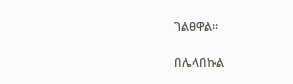ገልፀዋል።

በሌላበኩል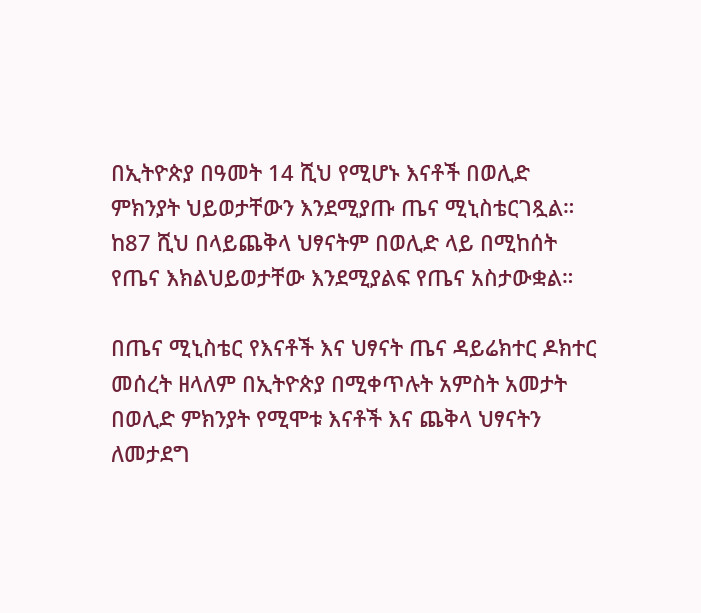በኢትዮጵያ በዓመት 14 ሺህ የሚሆኑ እናቶች በወሊድ ምክንያት ህይወታቸውን እንደሚያጡ ጤና ሚኒስቴርገጿል። ከ87 ሺህ በላይጨቅላ ህፃናትም በወሊድ ላይ በሚከሰት የጤና እክልህይወታቸው እንደሚያልፍ የጤና አስታውቋል።

በጤና ሚኒስቴር የእናቶች እና ህፃናት ጤና ዳይሬክተር ዶክተር መሰረት ዘላለም በኢትዮጵያ በሚቀጥሉት አምስት አመታት በወሊድ ምክንያት የሚሞቱ እናቶች እና ጨቅላ ህፃናትን ለመታደግ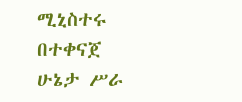ሚኒስተሩ በተቀናጀ ሁኔታ ሥራ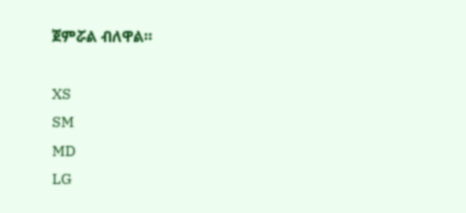ጀምሯል ብለዋል።

XS
SM
MD
LG